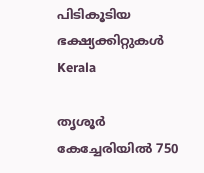പിടികൂടിയ ഭക്ഷ്യക്കിറ്റുകള്‍
Kerala

തൃശൂര്‍ കേച്ചേരിയില്‍ 750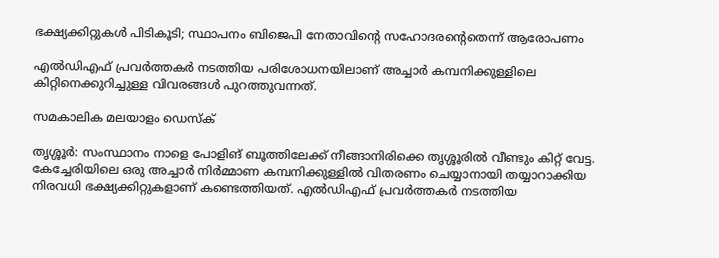ഭക്ഷ്യക്കിറ്റുകള്‍ പിടികൂടി; സ്ഥാപനം ബിജെപി നേതാവിന്റെ സഹോദരന്റെതെന്ന് ആരോപണം

എല്‍ഡിഎഫ് പ്രവര്‍ത്തകര്‍ നടത്തിയ പരിശോധനയിലാണ് അച്ചാര്‍ കമ്പനിക്കുള്ളിലെ കിറ്റിനെക്കുറിച്ചുള്ള വിവരങ്ങള്‍ പുറത്തുവന്നത്.

സമകാലിക മലയാളം ഡെസ്ക്

തൃശ്ശൂര്‍: സംസ്ഥാനം നാളെ പോളിങ് ബൂത്തിലേക്ക് നീങ്ങാനിരിക്കെ തൃശ്ശൂരില്‍ വീണ്ടും കിറ്റ് വേട്ട. കേച്ചേരിയിലെ ഒരു അച്ചാര്‍ നിര്‍മ്മാണ കമ്പനിക്കുള്ളില്‍ വിതരണം ചെയ്യാനായി തയ്യാറാക്കിയ നിരവധി ഭക്ഷ്യക്കിറ്റുകളാണ് കണ്ടെത്തിയത്. എല്‍ഡിഎഫ് പ്രവര്‍ത്തകര്‍ നടത്തിയ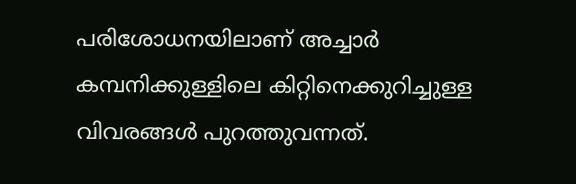പരിശോധനയിലാണ് അച്ചാര്‍ കമ്പനിക്കുള്ളിലെ കിറ്റിനെക്കുറിച്ചുള്ള വിവരങ്ങള്‍ പുറത്തുവന്നത്.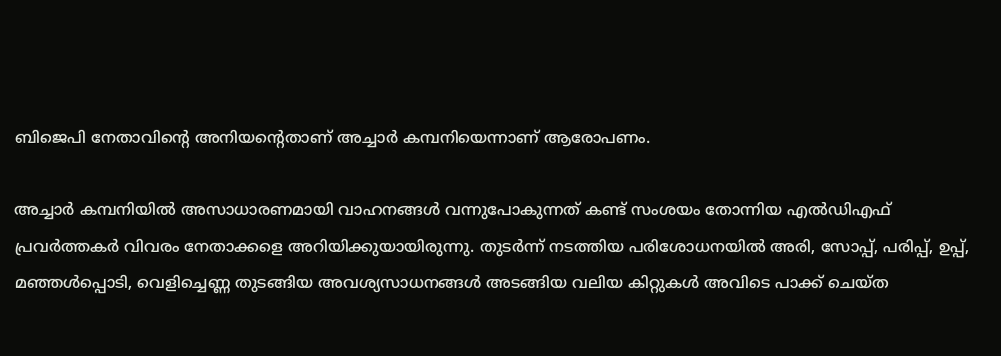ബിജെപി നേതാവിന്റെ അനിയന്റെതാണ് അച്ചാര്‍ കമ്പനിയെന്നാണ് ആരോപണം.

അച്ചാര്‍ കമ്പനിയില്‍ അസാധാരണമായി വാഹനങ്ങള്‍ വന്നുപോകുന്നത് കണ്ട് സംശയം തോന്നിയ എല്‍ഡിഎഫ് പ്രവര്‍ത്തകര്‍ വിവരം നേതാക്കളെ അറിയിക്കുയായിരുന്നു. തുടര്‍ന്ന് നടത്തിയ പരിശോധനയില്‍ അരി, സോപ്പ്, പരിപ്പ്, ഉപ്പ്, മഞ്ഞള്‍പ്പൊടി, വെളിച്ചെണ്ണ തുടങ്ങിയ അവശ്യസാധനങ്ങള്‍ അടങ്ങിയ വലിയ കിറ്റുകള്‍ അവിടെ പാക്ക് ചെയ്ത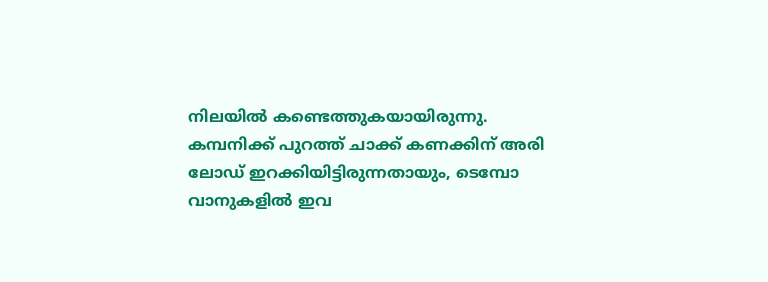നിലയില്‍ കണ്ടെത്തുകയായിരുന്നു. കമ്പനിക്ക് പുറത്ത് ചാക്ക് കണക്കിന് അരി ലോഡ് ഇറക്കിയിട്ടിരുന്നതായും, ടെമ്പോ വാനുകളില്‍ ഇവ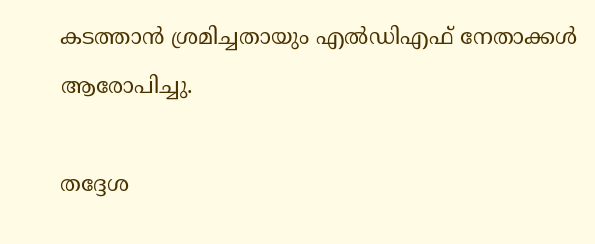കടത്താന്‍ ശ്രമിച്ചതായും എല്‍ഡിഎഫ് നേതാക്കള്‍ ആരോപിച്ചു.

തദ്ദേശ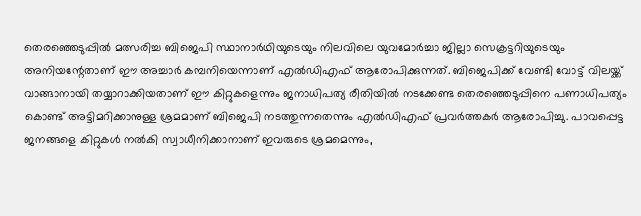തെരഞ്ഞെടുപ്പില്‍ മത്സരിച്ച ബിജെപി സ്ഥാനാര്‍ഥിയുടെയും നിലവിലെ യുവമോര്‍ച്ചാ ജില്ലാ സെക്രട്ടറിയുടെയും അനിയന്റേതാണ് ഈ അച്ചാര്‍ കമ്പനിയെന്നാണ് എല്‍ഡിഎഫ് ആരോപിക്കുന്നത്. ബിജെപിക്ക് വേണ്ടി വോട്ട് വിലയ്ക്ക് വാങ്ങാനായി തയ്യാറാക്കിയതാണ് ഈ കിറ്റുകളെന്നും ജനാധിപത്യ രീതിയില്‍ നടക്കേണ്ട തെരഞ്ഞെടുപ്പിനെ പണാധിപത്യം കൊണ്ട് അട്ടിമറിക്കാനുള്ള ശ്രമമാണ് ബിജെപി നടത്തുന്നതെന്നും എല്‍ഡിഎഫ് പ്രവര്‍ത്തകര്‍ ആരോപിച്ചു. പാവപ്പെട്ട ജനങ്ങളെ കിറ്റുകള്‍ നല്‍കി സ്വാധീനിക്കാനാണ് ഇവരുടെ ശ്രമമെന്നും,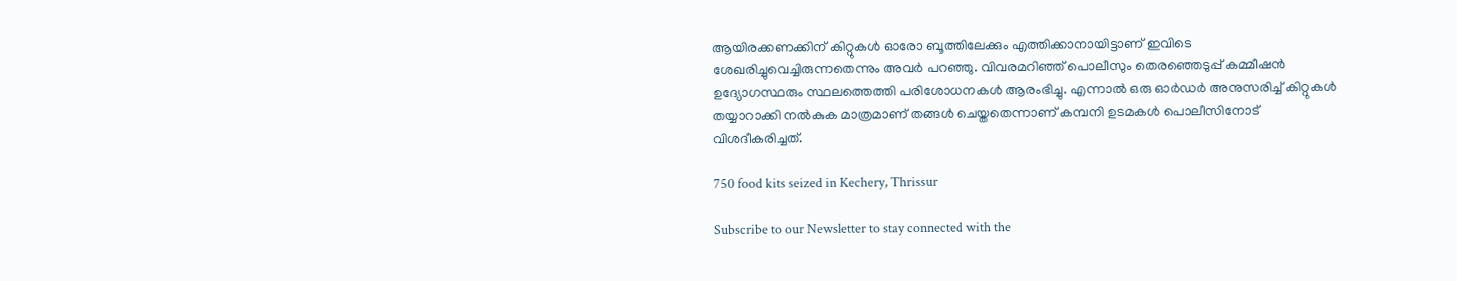ആയിരക്കണക്കിന് കിറ്റുകള്‍ ഓരോ ബൂത്തിലേക്കും എത്തിക്കാനായിട്ടാണ് ഇവിടെ ശേഖരിച്ചുവെച്ചിരുന്നതെന്നും അവര്‍ പറഞ്ഞു. വിവരമറിഞ്ഞ് പൊലീസും തെരഞ്ഞെടുപ്പ് കമ്മീഷന്‍ ഉദ്യോഗസ്ഥരും സ്ഥലത്തെത്തി പരിശോധനകള്‍ ആരംഭിച്ചു. എന്നാല്‍ ഒരു ഓര്‍ഡര്‍ അനുസരിച്ച് കിറ്റുകള്‍ തയ്യാറാക്കി നല്‍കുക മാത്രമാണ് തങ്ങള്‍ ചെയ്തതെന്നാണ് കമ്പനി ഉടമകള്‍ പൊലീസിനോട് വിശദീകരിച്ചത്.

750 food kits seized in Kechery, Thrissur

Subscribe to our Newsletter to stay connected with the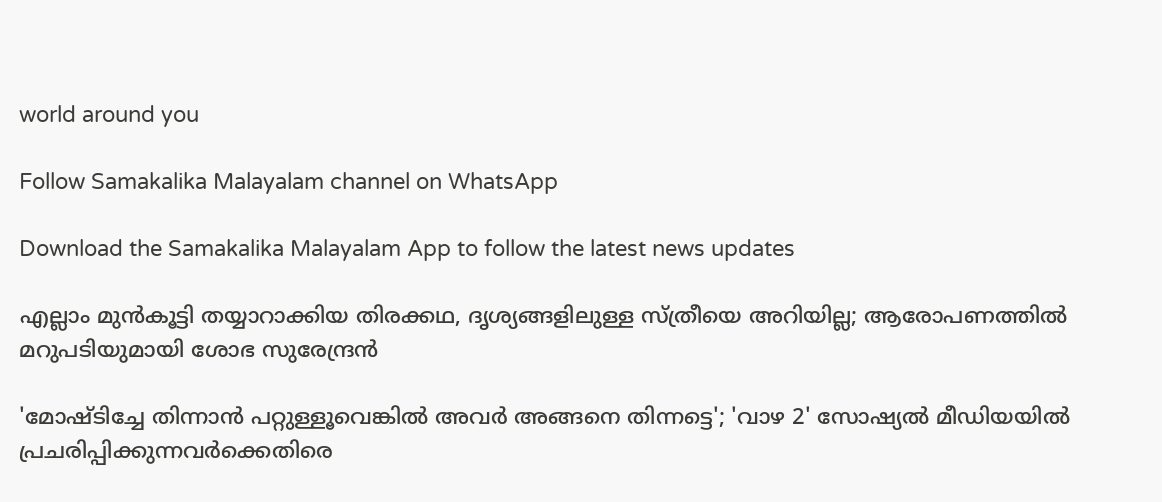world around you

Follow Samakalika Malayalam channel on WhatsApp

Download the Samakalika Malayalam App to follow the latest news updates

എല്ലാം മുന്‍കൂട്ടി തയ്യാറാക്കിയ തിരക്കഥ, ദൃശ്യങ്ങളിലുള്ള സ്ത്രീയെ അറിയില്ല; ആരോപണത്തില്‍ മറുപടിയുമായി ശോഭ സുരേന്ദ്രന്‍

'മോഷ്ടിച്ചേ തിന്നാൻ പറ്റുള്ളൂവെങ്കിൽ അവർ അങ്ങനെ തിന്നട്ടെ'; 'വാഴ 2' സോഷ്യൽ മീഡിയയിൽ പ്രചരിപ്പിക്കുന്നവർക്കെതിരെ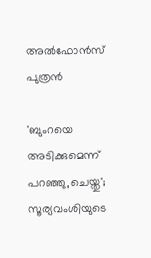അൽഫോൻസ് പുത്രൻ

'ബുംറയെ അടിക്കുമെന്ന് പറഞ്ഞു,ചെയ്തു'; സൂര്യവംശിയുടെ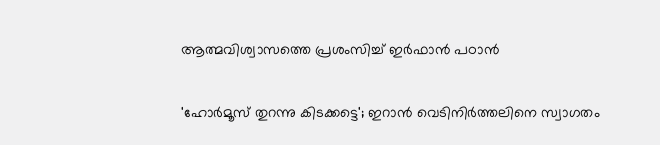ആത്മവിശ്വാസത്തെ പ്രശംസിച്ച് ഇർഫാൻ പഠാൻ

'ഹോര്‍മൂസ് തുറന്നു കിടക്കട്ടെ'; ഇറാന്‍ വെടിനിര്‍ത്തലിനെ സ്വാഗതം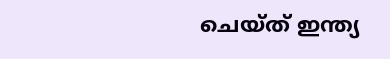ചെയ്ത് ഇന്ത്യ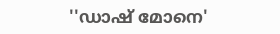''ഡാഷ് മോനെ'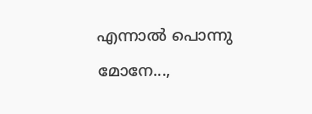എന്നാല്‍ പൊന്നു മോനേ...,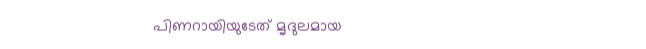പിണറായിയുടേത് മൃദുലമായ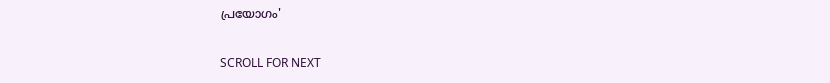പ്രയോഗം'

SCROLL FOR NEXT